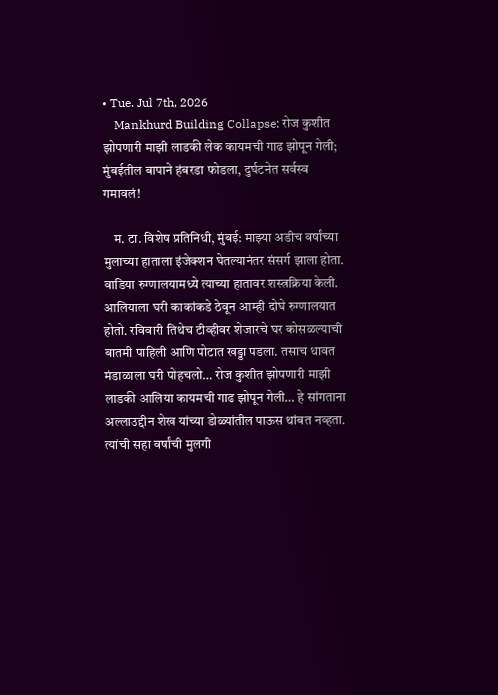• Tue. Jul 7th, 2026
    Mankhurd Building Collapse: रोज कुशीत झोपणारी माझी लाडकी लेक कायमची गाढ झोपून गेली; मुंबईतील बापाने हंबरडा फोडला, दुर्घटनेत सर्वस्व गमावलं!

    म. टा. विशेष प्रतिनिधी, मुंबई: माझ्या अडीच वर्षांच्या मुलाच्या हाताला इंजेक्शन घेतल्यानंतर संसर्ग झाला होता. वाडिया रुग्णालयामध्ये त्याच्या हातावर शस्त्रक्रिया केली. आलियाला घरी काकांकडे ठेवून आम्ही दोघे रुग्णालयात होतो. रविवारी तिथेच टीव्हीवर शेजारचे घर कोसळल्याची बातमी पाहिली आणि पोटात खड्डा पडला. तसाच धावत मंडाळाला घरी पोहचलो… रोज कुशीत झोपणारी माझी लाडकी आलिया कायमची गाढ झोपून गेली… हे सांगताना अल्लाउद्दीन शेख यांच्या डोळ्यांतील पाऊस थांबत नव्हता. त्यांची सहा वर्षांची मुलगी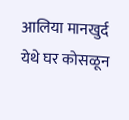आलिया मानखुर्द येथे घर कोसळून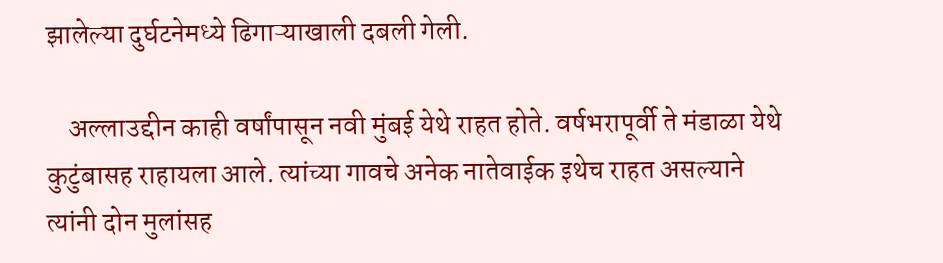झालेल्या दुर्घटनेमध्ये ढिगाऱ्याखाली दबली गेली.

    अल्लाउद्दीन काही वर्षांपासून नवी मुंबई येथे राहत होते. वर्षभरापूर्वी ते मंडाळा येथे कुटुंबासह राहायला आले. त्यांच्या गावचे अनेक नातेवाईक इथेच राहत असल्याने त्यांनी दोन मुलांसह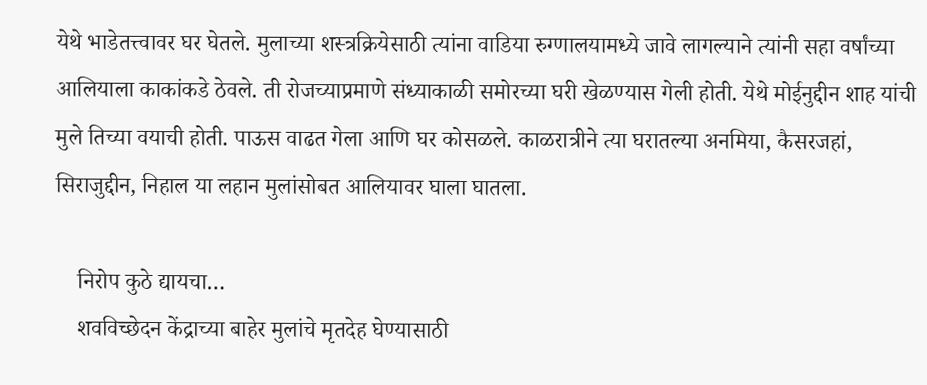येथे भाडेतत्त्वावर घर घेतले. मुलाच्या शस्त्रक्रियेसाठी त्यांना वाडिया रुग्णालयामध्ये जावे लागल्याने त्यांनी सहा वर्षांच्या आलियाला काकांकडे ठेवले. ती रोजच्याप्रमाणे संध्याकाळी समोरच्या घरी खेळण्यास गेली होती. येथे मोईनुद्दीन शाह यांची मुले तिच्या वयाची होती. पाऊस वाढत गेला आणि घर कोसळले. काळरात्रीने त्या घरातल्या अनमिया, कैसरजहां, सिराजुद्दीन, निहाल या लहान मुलांसोबत आलियावर घाला घातला.

    निरोप कुठे द्यायचा…
    शवविच्छेदन केंद्राच्या बाहेर मुलांचे मृतदेह घेण्यासाठी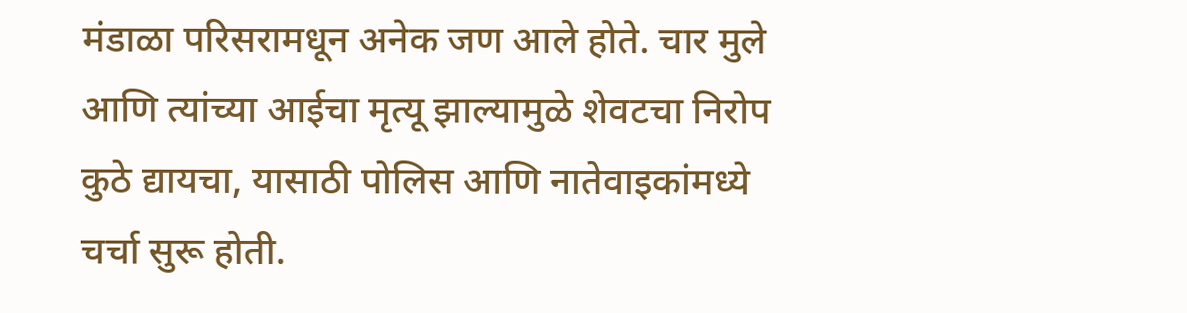मंडाळा परिसरामधून अनेक जण आले होते. चार मुले आणि त्यांच्या आईचा मृत्यू झाल्यामुळे शेवटचा निरोप कुठे द्यायचा, यासाठी पोलिस आणि नातेवाइकांमध्ये चर्चा सुरू होती.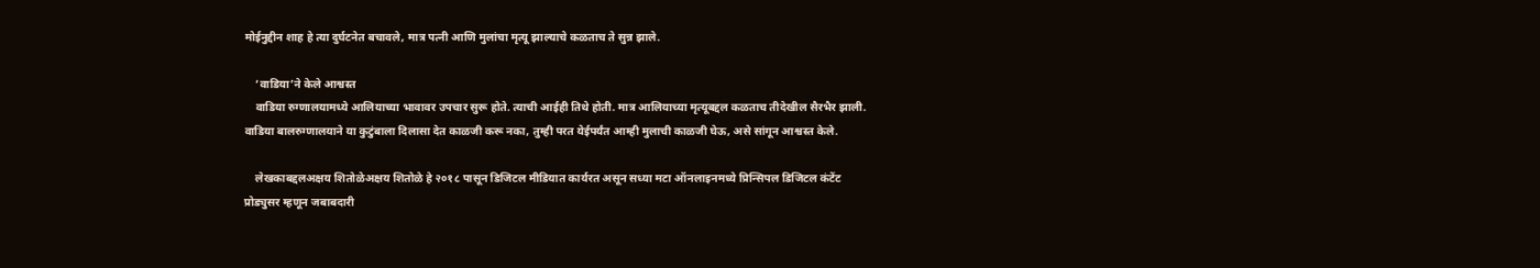मोईनुद्दीन शाह हे त्या दुर्घटनेत बचावले, मात्र पत्नी आणि मुलांचा मृत्यू झाल्याचे कळताच ते सुन्न झाले.

    ‘वाडिया’ने केले आश्वस्त
    वाडिया रुग्णालयामध्ये आलियाच्या भावावर उपचार सुरू होते. त्याची आईही तिथे होती. मात्र आलियाच्या मृत्यूबद्दल कळताच तीदेखील सैरभैर झाली. वाडिया बालरुग्णालयाने या कुटुंबाला दिलासा देत काळजी करू नका, तुम्ही परत येईपर्यंत आम्ही मुलाची काळजी घेऊ, असे सांगून आश्वस्त केले.

    लेखकाबद्दलअक्षय शितोळेअक्षय शितोळे हे २०१८ पासून डिजिटल मीडियात कार्यरत असून सध्या मटा ऑनलाइनमध्ये प्रिन्सिपल डिजिटल कंटेंट प्रोड्युसर म्हणून जबाबदारी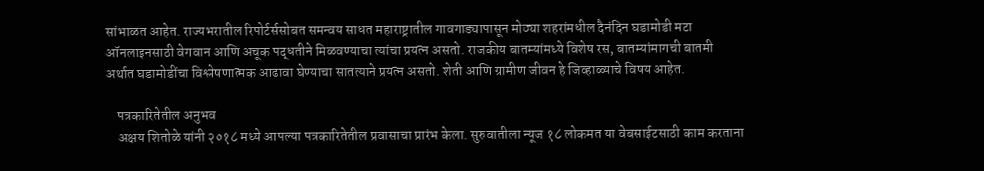सांभाळत आहेत. राज्यभरातील रिपोर्टर्ससोबत समन्वय साधत महाराष्ट्रातील गावगाड्यापासून मोठ्या शहरांमधील दैनंदिन घडामोडी मटा ऑनलाइनसाठी वेगवान आणि अचूक पद्धतीने मिळवण्याचा त्यांचा प्रयत्न असतो. राजकीय बातम्यांमध्ये विशेष रस, बातम्यांमागची बातमी अर्थात घडामोडींचा विश्लेषणात्मक आढावा घेण्याचा सातत्याने प्रयत्न असतो. शेती आणि ग्रामीण जीवन हे जिव्हाळ्याचे विषय आहेत.

    पत्रकारितेतील अनुभव
    अक्षय शितोळे यांनी २०१८ मध्ये आपल्या पत्रकारितेतील प्रवासाचा प्रारंभ केला. सुरुवातीला न्यूज १८ लोकमत या वेबसाईटसाठी काम करताना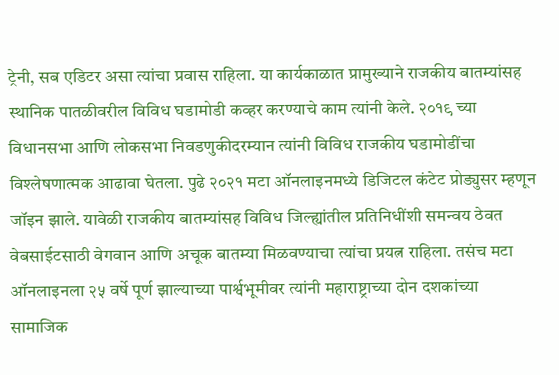ट्रेनी, सब एडिटर असा त्यांचा प्रवास राहिला. या कार्यकाळात प्रामुख्याने राजकीय बातम्यांसह स्थानिक पातळीवरील विविध घडामोडी कव्हर करण्याचे काम त्यांनी केले. २०१९ च्या विधानसभा आणि लोकसभा निवडणुकीदरम्यान त्यांनी विविध राजकीय घडामोडींचा विश्लेषणात्मक आढावा घेतला. पुढे २०२१ मटा ऑनलाइनमध्ये डिजिटल कंटेट प्रोड्युसर म्हणून जॉइन झाले. यावेळी राजकीय बातम्यांसह विविध जिल्ह्यांतील प्रतिनिधींशी समन्वय ठेवत वेबसाईटसाठी वेगवान आणि अचूक बातम्या मिळवण्याचा त्यांचा प्रयत्न राहिला. तसंच मटा ऑनलाइनला २५ वर्षे पूर्ण झाल्याच्या पार्श्वभूमीवर त्यांनी महाराष्ट्राच्या दोन दशकांच्या सामाजिक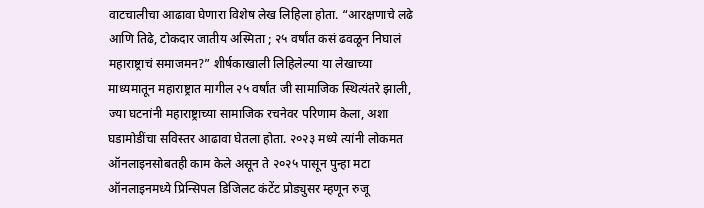वाटचालीचा आढावा घेणारा विशेष लेख लिहिला होता. “आरक्षणाचे लढे आणि तिढे, टोकदार जातीय अस्मिता ; २५ वर्षांत कसं ढवळून निघालं महाराष्ट्राचं समाजमन?” शीर्षकाखाली लिहिलेल्या या लेखाच्या माध्यमातून महाराष्ट्रात मागील २५ वर्षांत जी सामाजिक स्थित्यंतरे झाली, ज्या घटनांनी महाराष्ट्राच्या सामाजिक रचनेवर परिणाम केला, अशा घडामोडींचा सविस्तर आढावा घेतला होता. २०२३ मध्ये त्यांनी लोकमत ऑनलाइनसोबतही काम केले असून ते २०२५ पासून पुन्हा मटा ऑनलाइनमध्ये प्रिन्सिपल डिजिलट कंटेंट प्रोड्युसर म्हणून रुजू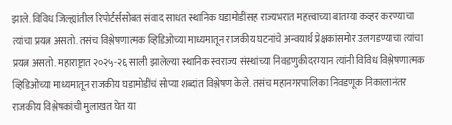झाले. विविध जिल्ह्यांतील रिपोर्टर्ससोबत संवाद साधत स्थानिक घडामोडींसह राज्यभरात महत्त्वाच्या बातम्या कव्हर करण्याचा त्यांचा प्रयत्न असतो. तसंच विश्लेषणात्मक व्हिडिओच्या माध्यमातून राजकीय घटनांचे अन्वयार्थ प्रेक्षकांसमोर उलगडण्याचा त्यांचा प्रयत्न असतो. महाराष्ट्रात २०२५-२६ साली झालेल्या स्थानिक स्वराज्य संस्थांच्या निवडणुकीदरम्यान त्यांनी विविध विश्लेषणात्मक व्हिडिओंच्या माध्यमातून राजकीय घडामोडींचं सोप्या शब्दांत विश्लेषण केले. तसंच महानगरपालिका निवडणूक निकालानंतर राजकीय विश्लेषकांची मुलाखत घेत या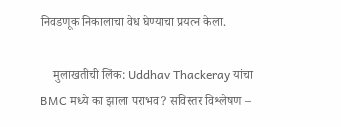निवडणूक निकालाचा वेध घेण्याचा प्रयत्न केला.

    मुलाखतीची लिंक: Uddhav Thackeray यांचा BMC मध्ये का झाला पराभव? सविस्तर विश्लेषण –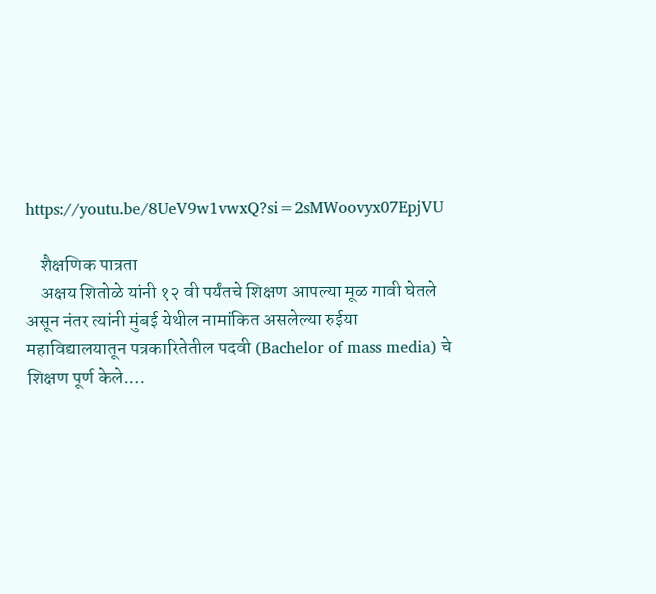https://youtu.be/8UeV9w1vwxQ?si=2sMWoovyx07EpjVU

    शैक्षणिक पात्रता
    अक्षय शितोळे यांनी १२ वी पर्यंतचे शिक्षण आपल्या मूळ गावी घेतले असून नंतर त्यांनी मुंबई येथील नामांकित असलेल्या रुईया महाविद्यालयातून पत्रकारितेतील पदवी (Bachelor of mass media) चे शिक्षण पूर्ण केले.…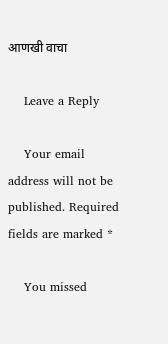आणखी वाचा

    Leave a Reply

    Your email address will not be published. Required fields are marked *

    You missed